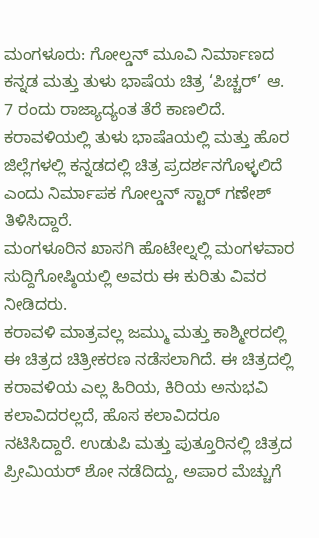ಮಂಗಳೂರು: ಗೋಲ್ಡನ್ ಮೂವಿ ನಿರ್ಮಾಣದ ಕನ್ನಡ ಮತ್ತು ತುಳು ಭಾಷೆಯ ಚಿತ್ರ ‘ಪಿಚ್ಚರ್’ ಆ. 7 ರಂದು ರಾಜ್ಯಾದ್ಯಂತ ತೆರೆ ಕಾಣಲಿದೆ. ಕರಾವಳಿಯಲ್ಲಿ ತುಳು ಭಾಷೆaಯಲ್ಲಿ ಮತ್ತು ಹೊರ ಜಿಲ್ಲೆಗಳಲ್ಲಿ ಕನ್ನಡದಲ್ಲಿ ಚಿತ್ರ ಪ್ರದರ್ಶನಗೊಳ್ಳಲಿದೆ ಎಂದು ನಿರ್ಮಾಪಕ ಗೋಲ್ಡನ್ ಸ್ಟಾರ್ ಗಣೇಶ್ ತಿಳಿಸಿದ್ದಾರೆ.
ಮಂಗಳೂರಿನ ಖಾಸಗಿ ಹೊಟೇಲ್ನಲ್ಲಿ ಮಂಗಳವಾರ ಸುದ್ದಿಗೋಷ್ಠಿಯಲ್ಲಿ ಅವರು ಈ ಕುರಿತು ವಿವರ ನೀಡಿದರು.
ಕರಾವಳಿ ಮಾತ್ರವಲ್ಲ ಜಮ್ಮು ಮತ್ತು ಕಾಶ್ಮೀರದಲ್ಲಿ ಈ ಚಿತ್ರದ ಚಿತ್ರೀಕರಣ ನಡೆಸಲಾಗಿದೆ. ಈ ಚಿತ್ರದಲ್ಲಿ ಕರಾವಳಿಯ ಎಲ್ಲ ಹಿರಿಯ, ಕಿರಿಯ ಅನುಭವಿ ಕಲಾವಿದರಲ್ಲದೆ, ಹೊಸ ಕಲಾವಿದರೂ ನಟಿಸಿದ್ದಾರೆ. ಉಡುಪಿ ಮತ್ತು ಪುತ್ತೂರಿನಲ್ಲಿ ಚಿತ್ರದ ಪ್ರೀಮಿಯರ್ ಶೋ ನಡೆದಿದ್ದು, ಅಪಾರ ಮೆಚ್ಚುಗೆ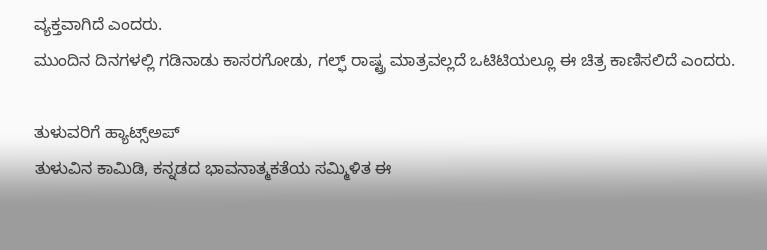ವ್ಯಕ್ತವಾಗಿದೆ ಎಂದರು.
ಮುಂದಿನ ದಿನಗಳಲ್ಲಿ ಗಡಿನಾಡು ಕಾಸರಗೋಡು, ಗಲ್ಫ್ ರಾಷ್ಟ್ರ ಮಾತ್ರವಲ್ಲದೆ ಒಟಿಟಿಯಲ್ಲೂ ಈ ಚಿತ್ರ ಕಾಣಿಸಲಿದೆ ಎಂದರು.

ತುಳುವರಿಗೆ ಹ್ಯಾಟ್ಸ್ಅಪ್
ತುಳುವಿನ ಕಾಮಿಡಿ, ಕನ್ನಡದ ಭಾವನಾತ್ಮಕತೆಯ ಸಮ್ಮಿಳಿತ ಈ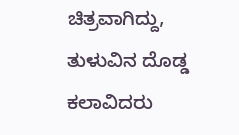ಚಿತ್ರವಾಗಿದ್ದು, ತುಳುವಿನ ದೊಡ್ಡ ಕಲಾವಿದರು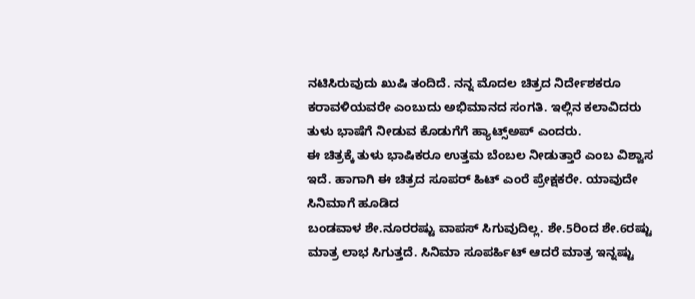ನಟಿಸಿರುವುದು ಖುಷಿ ತಂದಿದೆ. ನನ್ನ ಮೊದಲ ಚಿತ್ರದ ನಿರ್ದೇಶಕರೂ
ಕರಾವಳಿಯವರೇ ಎಂಬುದು ಅಭಿಮಾನದ ಸಂಗತಿ. ಇಲ್ಲಿನ ಕಲಾವಿದರು ತುಳು ಭಾಷೆಗೆ ನೀಡುವ ಕೊಡುಗೆಗೆ ಹ್ಯಾಟ್ಸ್ಅಪ್ ಎಂದರು.
ಈ ಚಿತ್ರಕ್ಕೆ ತುಳು ಭಾಷಿಕರೂ ಉತ್ತಮ ಬೆಂಬಲ ನೀಡುತ್ತಾರೆ ಎಂಬ ವಿಶ್ವಾಸ ಇದೆ. ಹಾಗಾಗಿ ಈ ಚಿತ್ರದ ಸೂಪರ್ ಹಿಟ್ ಎಂರೆ ಪ್ರೇಕ್ಷಕರೇ. ಯಾವುದೇ ಸಿನಿಮಾಗೆ ಹೂಡಿದ
ಬಂಡವಾಳ ಶೇ.ನೂರರಷ್ಟು ವಾಪಸ್ ಸಿಗುವುದಿಲ್ಲ. ಶೇ.5ರಿಂದ ಶೇ.6ರಷ್ಟು ಮಾತ್ರ ಲಾಭ ಸಿಗುತ್ತದೆ. ಸಿನಿಮಾ ಸೂಪರ್ಹಿಟ್ ಆದರೆ ಮಾತ್ರ ಇನ್ನಷ್ಟು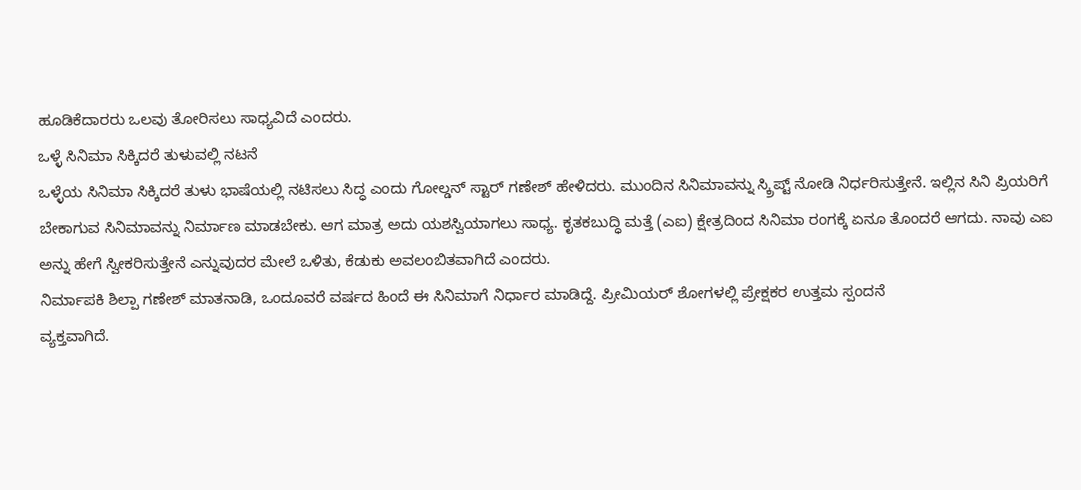ಹೂಡಿಕೆದಾರರು ಒಲವು ತೋರಿಸಲು ಸಾಧ್ಯವಿದೆ ಎಂದರು.
ಒಳ್ಳೆ ಸಿನಿಮಾ ಸಿಕ್ಕಿದರೆ ತುಳುವಲ್ಲಿ ನಟನೆ
ಒಳ್ಳೆಯ ಸಿನಿಮಾ ಸಿಕ್ಕಿದರೆ ತುಳು ಭಾಷೆಯಲ್ಲಿ ನಟಿಸಲು ಸಿದ್ಧ ಎಂದು ಗೋಲ್ಡನ್ ಸ್ಟಾರ್ ಗಣೇಶ್ ಹೇಳಿದರು. ಮುಂದಿನ ಸಿನಿಮಾವನ್ನು ಸ್ಕ್ರಿಪ್ಟ್ ನೋಡಿ ನಿರ್ಧರಿಸುತ್ತೇನೆ. ಇಲ್ಲಿನ ಸಿನಿ ಪ್ರಿಯರಿಗೆ ಬೇಕಾಗುವ ಸಿನಿಮಾವನ್ನು ನಿರ್ಮಾಣ ಮಾಡಬೇಕು. ಆಗ ಮಾತ್ರ ಅದು ಯಶಸ್ವಿಯಾಗಲು ಸಾಧ್ಯ. ಕೃತಕಬುದ್ಧಿ ಮತ್ತೆ (ಎಐ) ಕ್ಷೇತ್ರದಿಂದ ಸಿನಿಮಾ ರಂಗಕ್ಕೆ ಏನೂ ತೊಂದರೆ ಆಗದು. ನಾವು ಎಐ ಅನ್ನು ಹೇಗೆ ಸ್ವೀಕರಿಸುತ್ತೇನೆ ಎನ್ನುವುದರ ಮೇಲೆ ಒಳಿತು, ಕೆಡುಕು ಅವಲಂಬಿತವಾಗಿದೆ ಎಂದರು.
ನಿರ್ಮಾಪಕಿ ಶಿಲ್ಪಾ ಗಣೇಶ್ ಮಾತನಾಡಿ, ಒಂದೂವರೆ ವರ್ಷದ ಹಿಂದೆ ಈ ಸಿನಿಮಾಗೆ ನಿರ್ಧಾರ ಮಾಡಿದ್ದೆ. ಪ್ರೀಮಿಯರ್ ಶೋಗಳಲ್ಲಿ ಪ್ರೇಕ್ಷಕರ ಉತ್ತಮ ಸ್ಪಂದನೆ
ವ್ಯಕ್ತವಾಗಿದೆ.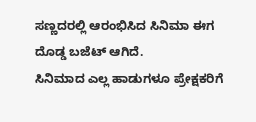ಸಣ್ಣದರಲ್ಲಿ ಆರಂಭಿಸಿದ ಸಿನಿಮಾ ಈಗ ದೊಡ್ಡ ಬಜೆಟ್ ಆಗಿದೆ.
ಸಿನಿಮಾದ ಎಲ್ಲ ಹಾಡುಗಳೂ ಪ್ರೇಕ್ಷಕರಿಗೆ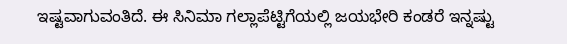ಇಷ್ಟವಾಗುವಂತಿದೆ. ಈ ಸಿನಿಮಾ ಗಲ್ಲಾಪೆಟ್ಟಿಗೆಯಲ್ಲಿ ಜಯಭೇರಿ ಕಂಡರೆ ಇನ್ನಷ್ಟು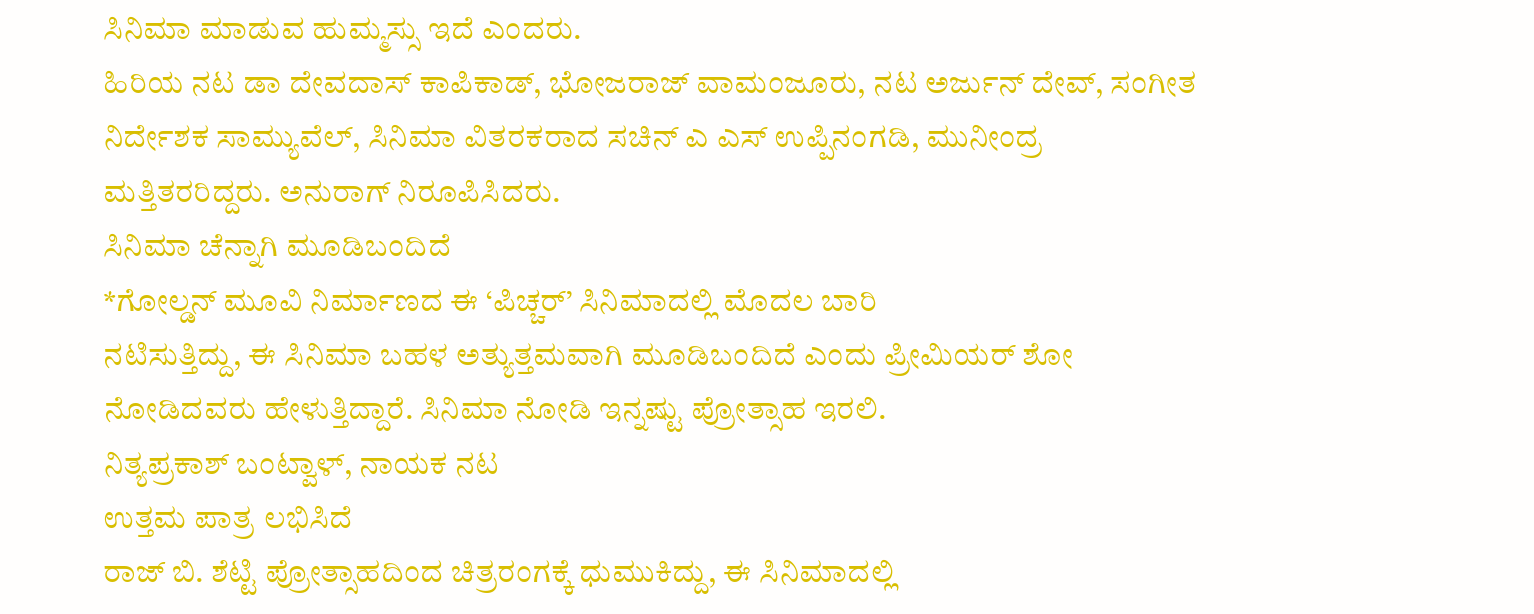ಸಿನಿಮಾ ಮಾಡುವ ಹುಮ್ಮಸ್ಸು ಇದೆ ಎಂದರು.
ಹಿರಿಯ ನಟ ಡಾ ದೇವದಾಸ್ ಕಾಪಿಕಾಡ್, ಭೋಜರಾಜ್ ವಾಮಂಜೂರು, ನಟ ಅರ್ಜುನ್ ದೇವ್, ಸಂಗೀತ ನಿರ್ದೇಶಕ ಸಾಮ್ಯುವೆಲ್, ಸಿನಿಮಾ ವಿತರಕರಾದ ಸಚಿನ್ ಎ ಎಸ್ ಉಪ್ಪಿನಂಗಡಿ, ಮುನೀಂದ್ರ ಮತ್ತಿತರರಿದ್ದರು. ಅನುರಾಗ್ ನಿರೂಪಿಸಿದರು.
ಸಿನಿಮಾ ಚೆನ್ನಾಗಿ ಮೂಡಿಬಂದಿದೆ
*ಗೋಲ್ಡನ್ ಮೂವಿ ನಿರ್ಮಾಣದ ಈ ‘ಪಿಚ್ಚರ್’ ಸಿನಿಮಾದಲ್ಲಿ ಮೊದಲ ಬಾರಿ
ನಟಿಸುತ್ತಿದ್ದು, ಈ ಸಿನಿಮಾ ಬಹಳ ಅತ್ಯುತ್ತಮವಾಗಿ ಮೂಡಿಬಂದಿದೆ ಎಂದು ಪ್ರೀಮಿಯರ್ ಶೋ ನೋಡಿದವರು ಹೇಳುತ್ತಿದ್ದಾರೆ. ಸಿನಿಮಾ ನೋಡಿ ಇನ್ನಷ್ಟು ಪ್ರೋತ್ಸಾಹ ಇರಲಿ.
ನಿತ್ಯಪ್ರಕಾಶ್ ಬಂಟ್ವಾಳ್, ನಾಯಕ ನಟ
ಉತ್ತಮ ಪಾತ್ರ ಲಭಿಸಿದೆ
ರಾಜ್ ಬಿ. ಶೆಟ್ಟಿ ಪ್ರೋತ್ಸಾಹದಿಂದ ಚಿತ್ರರಂಗಕ್ಕೆ ಧುಮುಕಿದ್ದು, ಈ ಸಿನಿಮಾದಲ್ಲಿ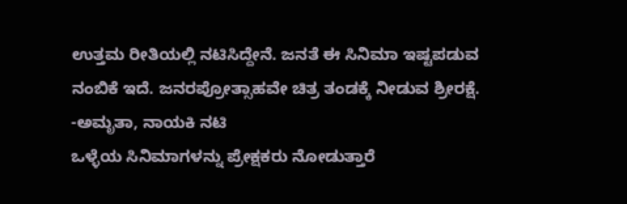ಉತ್ತಮ ರೀತಿಯಲ್ಲಿ ನಟಿಸಿದ್ದೇನೆ. ಜನತೆ ಈ ಸಿನಿಮಾ ಇಷ್ಟಪಡುವ ನಂಬಿಕೆ ಇದೆ. ಜನರಪ್ರೋತ್ಸಾಹವೇ ಚಿತ್ರ ತಂಡಕ್ಕೆ ನೀಡುವ ಶ್ರೀರಕ್ಷೆ.
-ಅಮೃತಾ, ನಾಯಕಿ ನಟಿ
ಒಳ್ಳೆಯ ಸಿನಿಮಾಗಳನ್ನು ಪ್ರೇಕ್ಷಕರು ನೋಡುತ್ತಾರೆ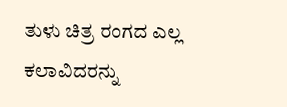ತುಳು ಚಿತ್ರ ರಂಗದ ಎಲ್ಲ ಕಲಾವಿದರನ್ನು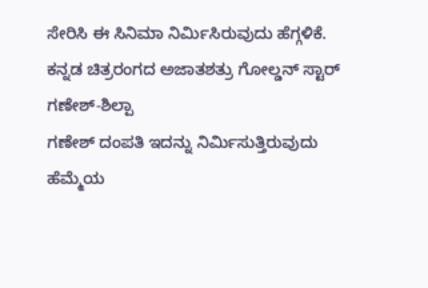ಸೇರಿಸಿ ಈ ಸಿನಿಮಾ ನಿರ್ಮಿಸಿರುವುದು ಹೆಗ್ಗಳಿಕೆ. ಕನ್ನಡ ಚಿತ್ರರಂಗದ ಅಜಾತಶತ್ರು ಗೋಲ್ಡನ್ ಸ್ಟಾರ್ ಗಣೇಶ್-ಶಿಲ್ಪಾ
ಗಣೇಶ್ ದಂಪತಿ ಇದನ್ನು ನಿರ್ಮಿಸುತ್ತಿರುವುದು ಹೆಮ್ಮೆಯ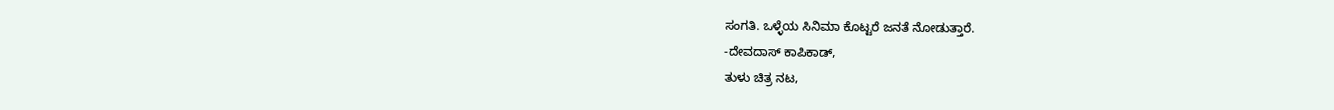ಸಂಗತಿ. ಒಳ್ಳೆಯ ಸಿನಿಮಾ ಕೊಟ್ಟರೆ ಜನತೆ ನೋಡುತ್ತಾರೆ.
-ದೇವದಾಸ್ ಕಾಪಿಕಾಡ್,
ತುಳು ಚಿತ್ರ ನಟ,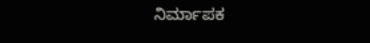ನಿರ್ಮಾಪಕ